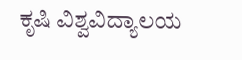ಕೃಷಿ ವಿಶ್ವವಿದ್ಯಾಲಯ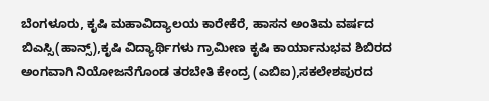ಬೆಂಗಳೂರು, ಕೃಷಿ ಮಹಾವಿದ್ಯಾಲಯ ಕಾರೇಕೆರೆ, ಹಾಸನ ಅಂತಿಮ ವರ್ಷದ ಬಿಎಸ್ಸಿ(ಹಾನ್ಸ್),ಕೃಷಿ ವಿದ್ಯಾರ್ಥಿಗಳು ಗ್ರಾಮೀಣ ಕೃಷಿ ಕಾರ್ಯಾನುಭವ ಶಿಬಿರದ ಅಂಗವಾಗಿ ನಿಯೋಜನೆಗೊಂಡ ತರಬೇತಿ ಕೇಂದ್ರ (ಎಬಿಐ),ಸಕಲೇಶಪುರದ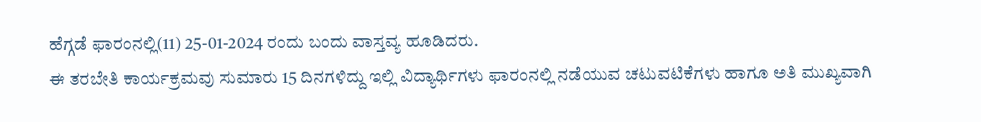ಹೆಗ್ಗಡೆ ಫಾರಂನಲ್ಲಿ(11) 25-01-2024 ರಂದು ಬಂದು ವಾಸ್ತವ್ಯ ಹೂಡಿದರು.
ಈ ತರಬೇತಿ ಕಾರ್ಯಕ್ರಮವು ಸುಮಾರು 15 ದಿನಗಳಿದ್ದು ಇಲ್ಲಿ ವಿದ್ಯಾರ್ಥಿಗಳು ಫಾರಂನಲ್ಲಿ ನಡೆಯುವ ಚಟುವಟಿಕೆಗಳು ಹಾಗೂ ಅತಿ ಮುಖ್ಯವಾಗಿ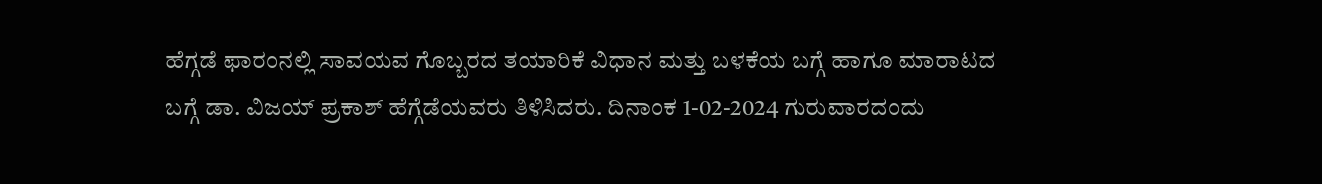ಹೆಗ್ಗಡೆ ಫಾರಂನಲ್ಲಿ ಸಾವಯವ ಗೊಬ್ಬರದ ತಯಾರಿಕೆ ವಿಧಾನ ಮತ್ತು ಬಳಕೆಯ ಬಗ್ಗೆ ಹಾಗೂ ಮಾರಾಟದ ಬಗ್ಗೆ ಡಾ. ವಿಜಯ್ ಪ್ರಕಾಶ್ ಹೆಗ್ಗೆಡೆಯವರು ತಿಳಿಸಿದರು. ದಿನಾಂಕ 1-02-2024 ಗುರುವಾರದಂದು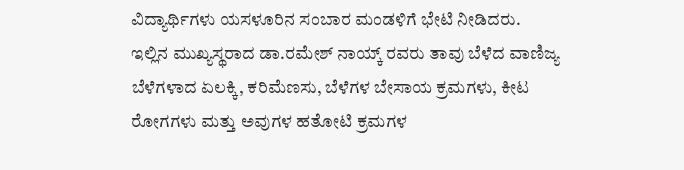ವಿದ್ಯಾರ್ಥಿಗಳು ಯಸಳೂರಿನ ಸಂಬಾರ ಮಂಡಳಿಗೆ ಭೇಟಿ ನೀಡಿದರು.
ಇಲ್ಲಿನ ಮುಖ್ಯಸ್ಥರಾದ ಡಾ.ರಮೇಶ್ ನಾಯ್ಕ್ ರವರು ತಾವು ಬೆಳೆದ ವಾಣಿಜ್ಯ ಬೆಳೆಗಳಾದ ಏಲಕ್ಕಿ, ಕರಿಮೆಣಸು, ಬೆಳೆಗಳ ಬೇಸಾಯ ಕ್ರಮಗಳು, ಕೀಟ ರೋಗಗಳು ಮತ್ತು ಅವುಗಳ ಹತೋಟಿ ಕ್ರಮಗಳ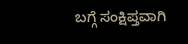ಬಗ್ಗೆ ಸಂಕ್ಷಿಪ್ತವಾಗಿ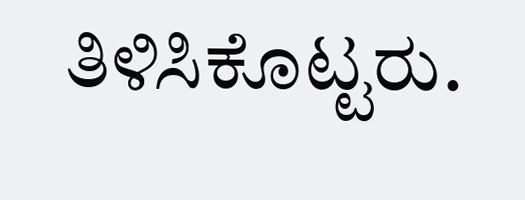ತಿಳಿಸಿಕೊಟ್ಟರು.